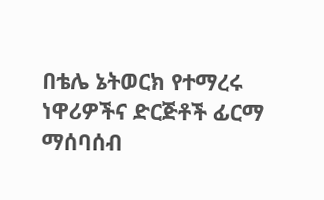በቴሌ ኔትወርክ የተማረሩ ነዋሪዎችና ድርጅቶች ፊርማ ማሰባሰብ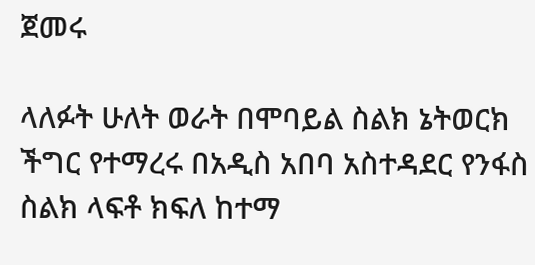ጀመሩ

ላለፉት ሁለት ወራት በሞባይል ስልክ ኔትወርክ ችግር የተማረሩ በአዲስ አበባ አስተዳደር የንፋስ ስልክ ላፍቶ ክፍለ ከተማ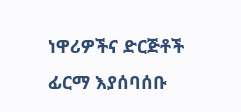ነዋሪዎችና ድርጅቶች ፊርማ እያሰባሰቡ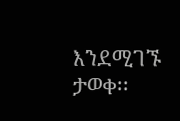እንደሚገኙ ታወቀ፡፡